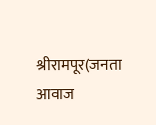श्रीरामपूर(जनता आवाज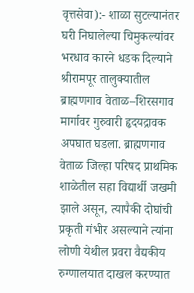वृत्तसेवा):- शाळा सुटल्यानंतर घरी निघालेल्या चिमुकल्यांवर भरधाव कारने धडक दिल्याने श्रीरामपूर तालुक्यातील ब्राह्मणगाव वेताळ–शिरसगाव मार्गावर गुरुवारी हृदयद्रावक अपघात घडला. ब्राह्मणगाव वेताळ जिल्हा परिषद प्राथमिक शाळेतील सहा विद्यार्थी जखमी झाले असून, त्यापैकी दोघांची प्रकृती गंभीर असल्याने त्यांना लोणी येथील प्रवरा वैद्यकीय रुग्णालयात दाखल करण्यात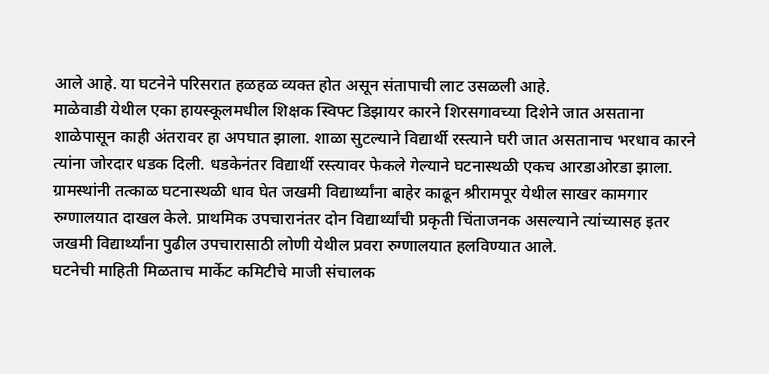आले आहे. या घटनेने परिसरात हळहळ व्यक्त होत असून संतापाची लाट उसळली आहे.
माळेवाडी येथील एका हायस्कूलमधील शिक्षक स्विफ्ट डिझायर कारने शिरसगावच्या दिशेने जात असताना शाळेपासून काही अंतरावर हा अपघात झाला. शाळा सुटल्याने विद्यार्थी रस्त्याने घरी जात असतानाच भरधाव कारने त्यांना जोरदार धडक दिली. धडकेनंतर विद्यार्थी रस्त्यावर फेकले गेल्याने घटनास्थळी एकच आरडाओरडा झाला.
ग्रामस्थांनी तत्काळ घटनास्थळी धाव घेत जखमी विद्यार्थ्यांना बाहेर काढून श्रीरामपूर येथील साखर कामगार रुग्णालयात दाखल केले. प्राथमिक उपचारानंतर दोन विद्यार्थ्यांची प्रकृती चिंताजनक असल्याने त्यांच्यासह इतर जखमी विद्यार्थ्यांना पुढील उपचारासाठी लोणी येथील प्रवरा रुग्णालयात हलविण्यात आले.
घटनेची माहिती मिळताच मार्केट कमिटीचे माजी संचालक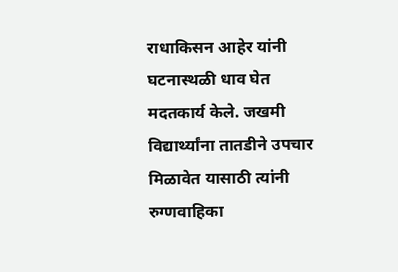राधाकिसन आहेर यांनी घटनास्थळी धाव घेत मदतकार्य केले. जखमी विद्यार्थ्यांना तातडीने उपचार मिळावेत यासाठी त्यांनी रुग्णवाहिका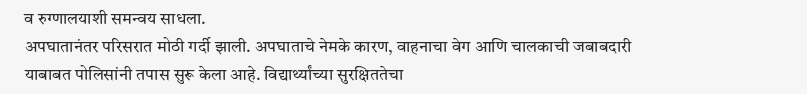व रुग्णालयाशी समन्वय साधला.
अपघातानंतर परिसरात मोठी गर्दी झाली. अपघाताचे नेमके कारण, वाहनाचा वेग आणि चालकाची जबाबदारी याबाबत पोलिसांनी तपास सुरू केला आहे. विद्यार्थ्यांच्या सुरक्षिततेचा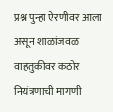प्रश्न पुन्हा ऐरणीवर आला असून शाळांजवळ वाहतुकीवर कठोर नियंत्रणाची मागणी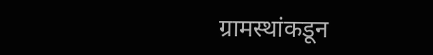ग्रामस्थांकडून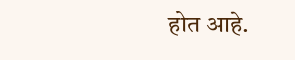होत आहे.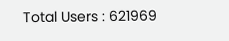Total Users : 621969